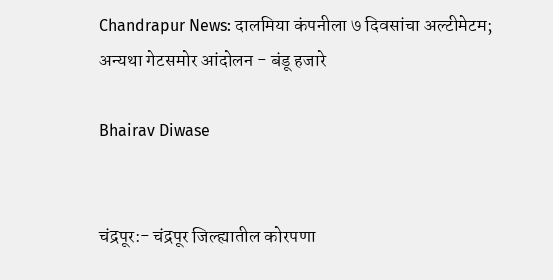Chandrapur News: दालमिया कंपनीला ७ दिवसांचा अल्टीमेटम; अन्यथा गेटसमोर आंदोलन - बंडू हजारे

Bhairav Diwase


चंद्रपूर:- चंद्रपूर जिल्ह्यातील कोरपणा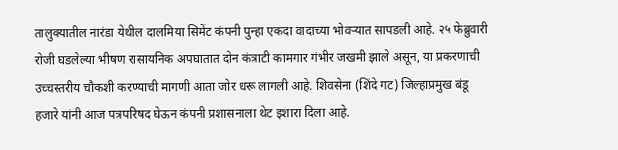तालुक्यातील नारंडा येथील दालमिया सिमेंट कंपनी पुन्हा एकदा वादाच्या भोवऱ्यात सापडली आहे. २५ फेब्रुवारी रोजी घडलेल्या भीषण रासायनिक अपघातात दोन कंत्राटी कामगार गंभीर जखमी झाले असून, या प्रकरणाची उच्चस्तरीय चौकशी करण्याची मागणी आता जोर धरू लागली आहे. शिवसेना (शिंदे गट) जिल्हाप्रमुख बंडू हजारे यांनी आज पत्रपरिषद घेऊन कंपनी प्रशासनाला थेट इशारा दिला आहे.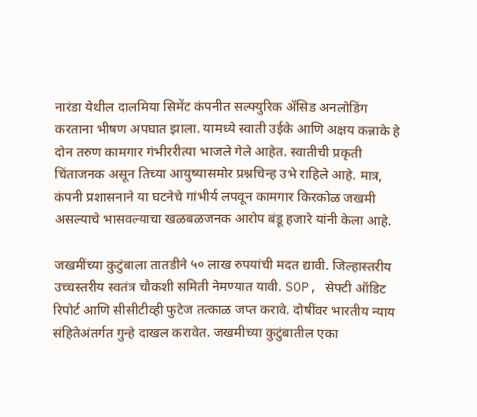नारंडा येथील दालमिया सिमेंट कंपनीत सल्फ्युरिक अ‍ॅसिड अनलोडिंग करताना भीषण अपघात झाला. यामध्ये स्वाती उईके आणि अक्षय कन्नाके हे दोन तरुण कामगार गंभीररीत्या भाजले गेले आहेत. स्वातीची प्रकृती चिंताजनक असून तिच्या आयुष्यासमोर प्रश्नचिन्ह उभे राहिले आहे. मात्र, कंपनी प्रशासनाने या घटनेचे गांभीर्य लपवून कामगार किरकोळ जखमी असल्याचे भासवल्याचा खळबळजनक आरोप बंडू हजारे यांनी केला आहे.

जखमींच्या कुटुंबाला तातडीने ५० लाख रुपयांची मदत द्यावी. जिल्हास्तरीय उच्चस्तरीय स्वतंत्र चौकशी समिती नेमण्यात यावी. SOP, सेफ्टी ऑडिट रिपोर्ट आणि सीसीटीव्ही फुटेज तत्काळ जप्त करावे. दोषींवर भारतीय न्याय संहितेअंतर्गत गुन्हे दाखल करावेत. जखमीच्या कुटुंबातील एका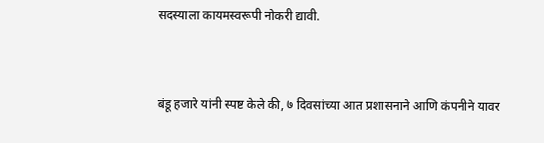सदस्याला कायमस्वरूपी नोकरी द्यावी.


बंडू हजारे यांनी स्पष्ट केले की, ७ दिवसांच्या आत प्रशासनाने आणि कंपनीने यावर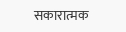सकारात्मक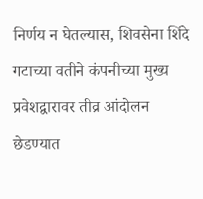निर्णय न घेतल्यास, शिवसेना शिंदे गटाच्या वतीने कंपनीच्या मुख्य प्रवेशद्वारावर तीव्र आंदोलन छेडण्यात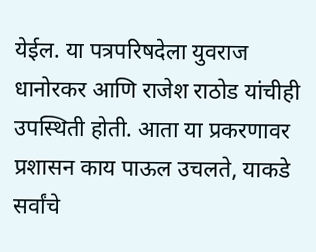येईल. या पत्रपरिषदेला युवराज धानोरकर आणि राजेश राठोड यांचीही उपस्थिती होती. आता या प्रकरणावर प्रशासन काय पाऊल उचलते, याकडे सर्वांचे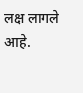लक्ष लागले आहे.